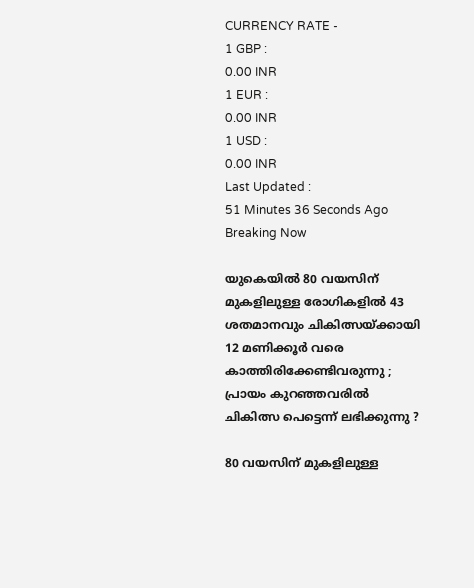CURRENCY RATE -
1 GBP :
0.00 INR
1 EUR :
0.00 INR
1 USD :
0.00 INR
Last Updated :
51 Minutes 36 Seconds Ago
Breaking Now

യുകെയില്‍ 80 വയസിന് മുകളിലുള്ള രോഗികളില്‍ 43 ശതമാനവും ചികിത്സയ്ക്കായി 12 മണിക്കൂര്‍ വരെ കാത്തിരിക്കേണ്ടിവരുന്നു ; പ്രായം കുറഞ്ഞവരില്‍ ചികിത്സ പെട്ടെന്ന് ലഭിക്കുന്നു ?

80 വയസിന് മുകളിലുള്ള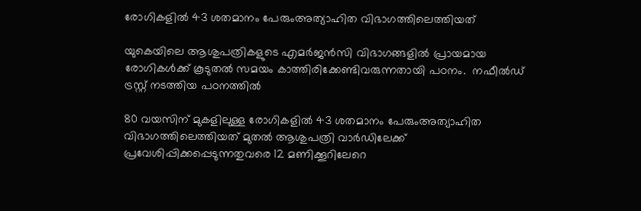രോഗികളില്‍ 43 ശതമാനം പേരുംഅത്യാഹിത വിഭാഗത്തിലെത്തിയത്

യുകെയിലെ ആശുപത്രികളുടെ എമര്‍ജന്‍സി വിഭാഗങ്ങളില്‍ പ്രായമായ രോഗികള്‍ക്ക് കൂടുതല്‍ സമയം കാത്തിരിക്കേണ്ടിവരുന്നതായി പഠനം.  നഫീല്‍ഡ് ട്രസ്റ്റ് നടത്തിയ പഠനത്തില്‍

80 വയസിന് മുകളിലുള്ള രോഗികളില്‍ 43 ശതമാനം പേരുംഅത്യാഹിത വിഭാഗത്തിലെത്തിയത് മുതല്‍ ആശുപത്രി വാര്‍ഡിലേക്ക് പ്രവേശിപ്പിക്കപ്പെടുന്നതുവരെ 12 മണിക്കൂറിലേറെ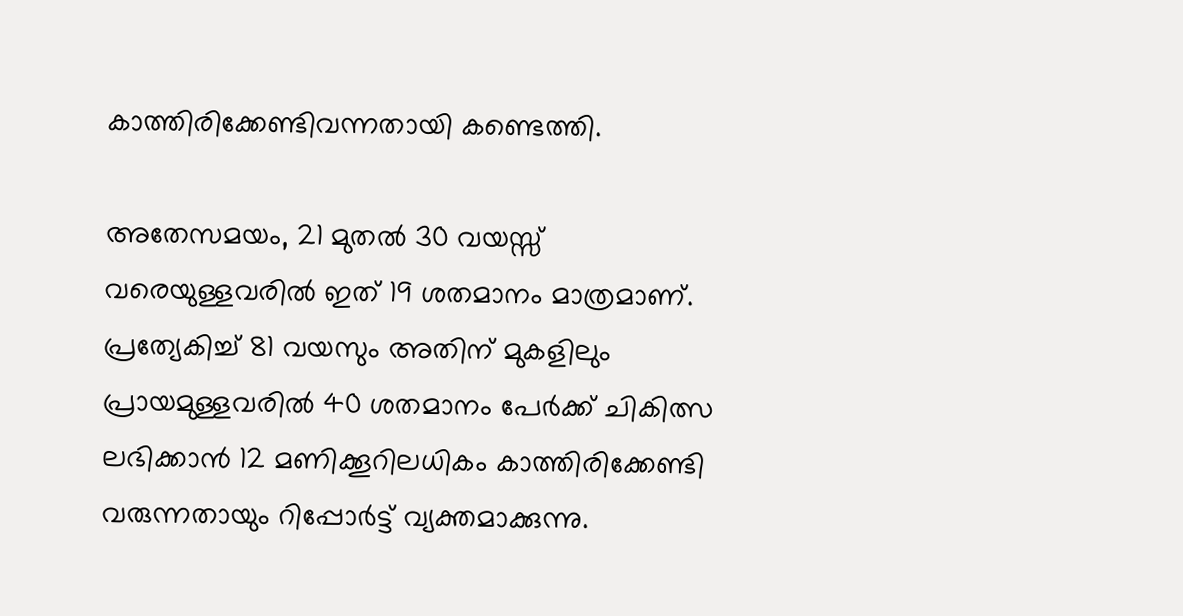കാത്തിരിക്കേണ്ടിവന്നതായി കണ്ടെത്തി.

അതേസമയം, 21 മുതല്‍ 30 വയസ്സ് വരെയുള്ളവരില്‍ ഇത് 19 ശതമാനം മാത്രമാണ്. പ്രത്യേകിച്ച് 81 വയസും അതിന് മുകളിലും പ്രായമുള്ളവരില്‍ 40 ശതമാനം പേര്‍ക്ക് ചികിത്സ ലഭിക്കാന്‍ 12 മണിക്കൂറിലധികം കാത്തിരിക്കേണ്ടി വരുന്നതായും റിപ്പോര്‍ട്ട് വ്യക്തമാക്കുന്നു.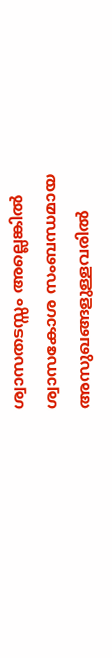ശ്വാസതടസ്സം അല്ലെങ്കില്‍ ശ്വാസകോശ സംബന്ധമായ അസുഖങ്ങളുള്ളവരില്‍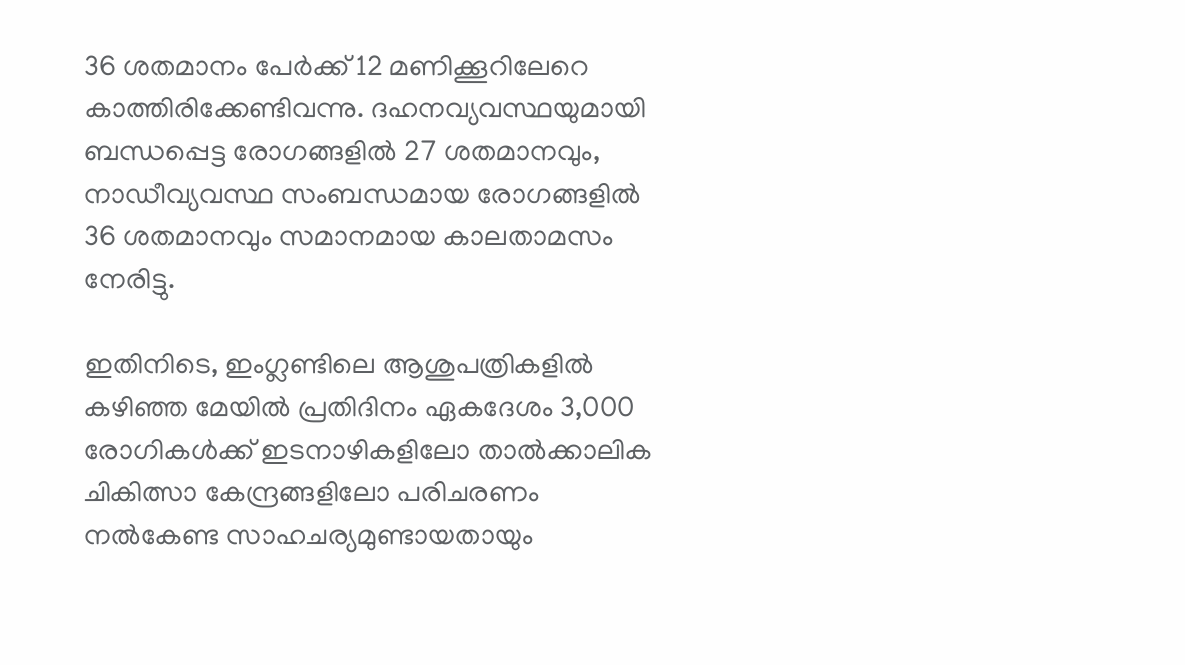36 ശതമാനം പേര്‍ക്ക് 12 മണിക്കൂറിലേറെ കാത്തിരിക്കേണ്ടിവന്നു. ദഹനവ്യവസ്ഥയുമായി ബന്ധപ്പെട്ട രോഗങ്ങളില്‍ 27 ശതമാനവും, നാഡീവ്യവസ്ഥ സംബന്ധമായ രോഗങ്ങളില്‍ 36 ശതമാനവും സമാനമായ കാലതാമസം നേരിട്ടു.

ഇതിനിടെ, ഇംഗ്ലണ്ടിലെ ആശുപത്രികളില്‍ കഴിഞ്ഞ മേയില്‍ പ്രതിദിനം ഏകദേശം 3,000 രോഗികള്‍ക്ക് ഇടനാഴികളിലോ താല്‍ക്കാലിക ചികിത്സാ കേന്ദ്രങ്ങളിലോ പരിചരണം നല്‍കേണ്ട സാഹചര്യമുണ്ടായതായും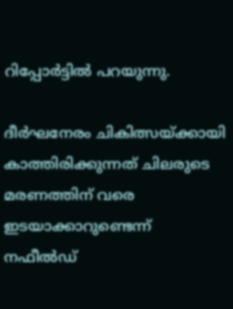റിപ്പോര്‍ട്ടില്‍ പറയുന്നു.

ദീര്‍ഘനേരം ചികിത്സയ്ക്കായി കാത്തിരിക്കുന്നത് ചിലരുടെ മരണത്തിന് വരെ ഇടയാക്കാറുണ്ടെന്ന് നഫീല്‍ഡ്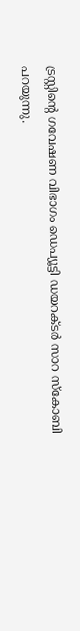ട്രസ്റ്റിന്റെ ഗവേഷണ വിഭാഗം ഡെപ്യൂട്ടി ഡയറക്ടര്‍ സാറ സ്‌കോബി പറയുന്നു.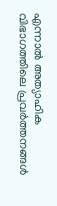എന്നാല്‍ അത്യാഹിക വിഭാഗത്തിലെ പ്രവര്‍ത്തനങ്ങള്‍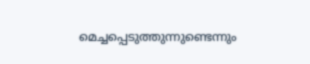മെച്ചപ്പെടുത്തുന്നുണ്ടെന്നും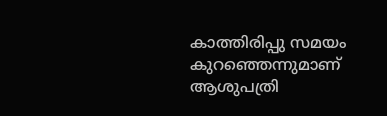കാത്തിരിപ്പു സമയം കുറഞ്ഞെന്നുമാണ് ആശുപത്രി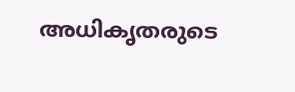അധികൃതരുടെ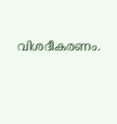വിശദീകരണം.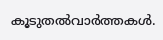കൂടുതല്‍വാര്‍ത്തകള്‍.